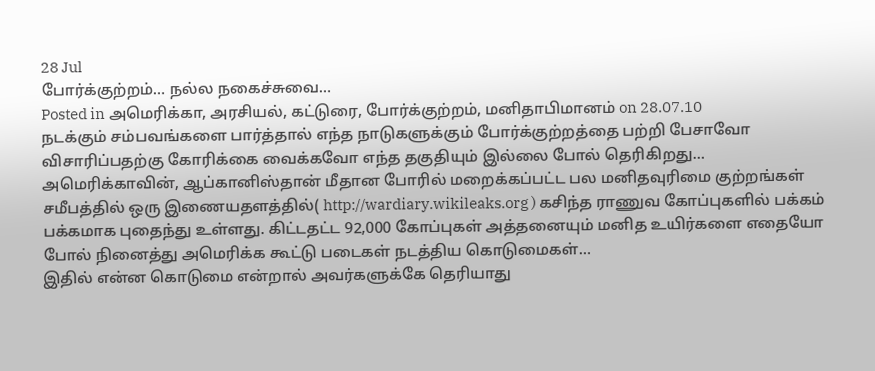28 Jul
போர்க்குற்றம்… நல்ல நகைச்சுவை…
Posted in அமெரிக்கா, அரசியல், கட்டுரை, போர்க்குற்றம், மனிதாபிமானம் on 28.07.10
நடக்கும் சம்பவங்களை பார்த்தால் எந்த நாடுகளுக்கும் போர்க்குற்றத்தை பற்றி பேசாவோ விசாரிப்பதற்கு கோரிக்கை வைக்கவோ எந்த தகுதியும் இல்லை போல் தெரிகிறது…
அமெரிக்காவின், ஆப்கானிஸ்தான் மீதான போரில் மறைக்கப்பட்ட பல மனிதவுரிமை குற்றங்கள் சமீபத்தில் ஒரு இணையதளத்தில்( http://wardiary.wikileaks.org ) கசிந்த ராணுவ கோப்புகளில் பக்கம் பக்கமாக புதைந்து உள்ளது. கிட்டதட்ட 92,000 கோப்புகள் அத்தனையும் மனித உயிர்களை எதையோ போல் நினைத்து அமெரிக்க கூட்டு படைகள் நடத்திய கொடுமைகள்…
இதில் என்ன கொடுமை என்றால் அவர்களுக்கே தெரியாது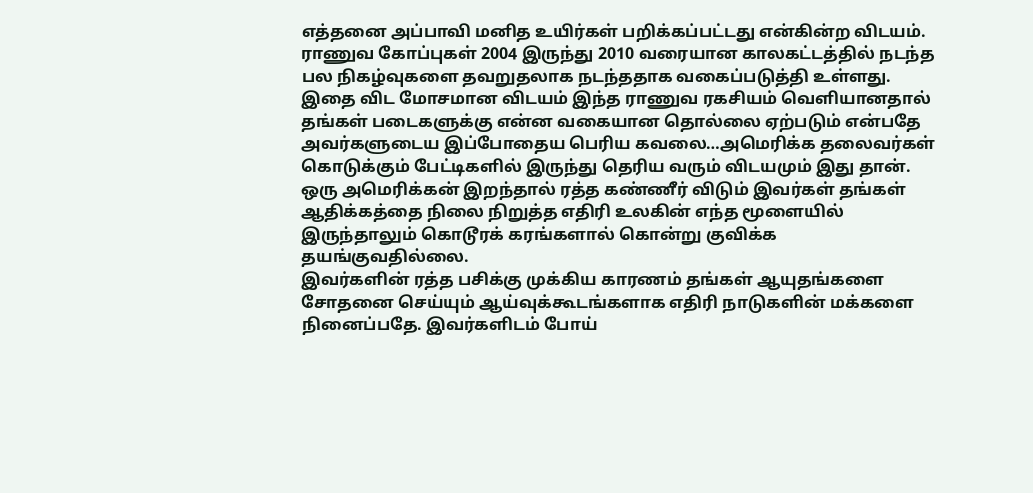எத்தனை அப்பாவி மனித உயிர்கள் பறிக்கப்பட்டது என்கின்ற விடயம். ராணுவ கோப்புகள் 2004 இருந்து 2010 வரையான காலகட்டத்தில் நடந்த பல நிகழ்வுகளை தவறுதலாக நடந்ததாக வகைப்படுத்தி உள்ளது. இதை விட மோசமான விடயம் இந்த ராணுவ ரகசியம் வெளியானதால் தங்கள் படைகளுக்கு என்ன வகையான தொல்லை ஏற்படும் என்பதே அவர்களுடைய இப்போதைய பெரிய கவலை…அமெரிக்க தலைவர்கள் கொடுக்கும் பேட்டிகளில் இருந்து தெரிய வரும் விடயமும் இது தான். ஒரு அமெரிக்கன் இறந்தால் ரத்த கண்ணீர் விடும் இவர்கள் தங்கள் ஆதிக்கத்தை நிலை நிறுத்த எதிரி உலகின் எந்த மூளையில் இருந்தாலும் கொடூரக் கரங்களால் கொன்று குவிக்க தயங்குவதில்லை.
இவர்களின் ரத்த பசிக்கு முக்கிய காரணம் தங்கள் ஆயுதங்களை சோதனை செய்யும் ஆய்வுக்கூடங்களாக எதிரி நாடுகளின் மக்களை நினைப்பதே. இவர்களிடம் போய்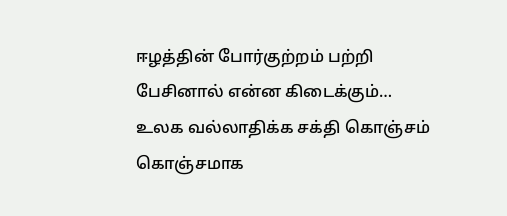ஈழத்தின் போர்குற்றம் பற்றி பேசினால் என்ன கிடைக்கும்…
உலக வல்லாதிக்க சக்தி கொஞ்சம் கொஞ்சமாக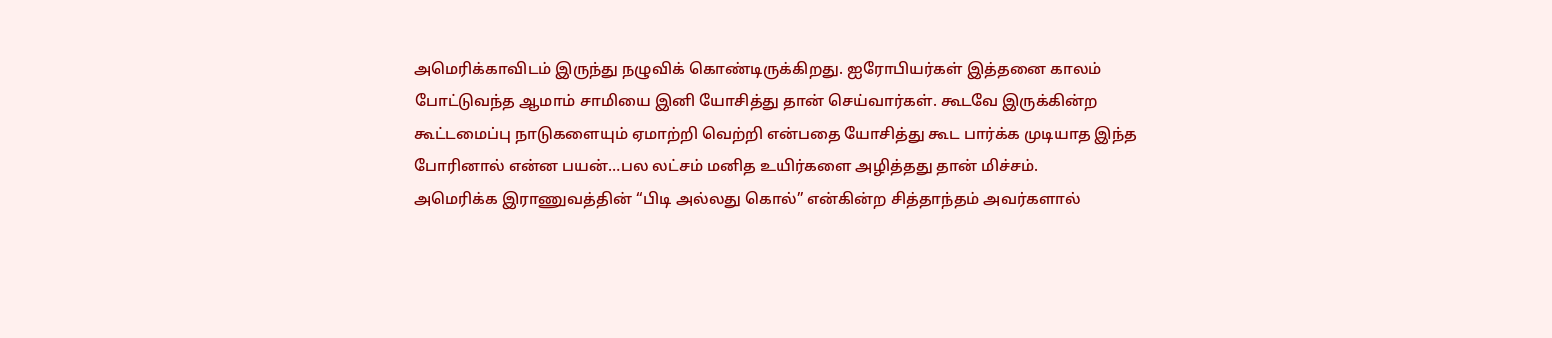அமெரிக்காவிடம் இருந்து நழுவிக் கொண்டிருக்கிறது. ஐரோபியர்கள் இத்தனை காலம் போட்டுவந்த ஆமாம் சாமியை இனி யோசித்து தான் செய்வார்கள். கூடவே இருக்கின்ற கூட்டமைப்பு நாடுகளையும் ஏமாற்றி வெற்றி என்பதை யோசித்து கூட பார்க்க முடியாத இந்த போரினால் என்ன பயன்…பல லட்சம் மனித உயிர்களை அழித்தது தான் மிச்சம்.
அமெரிக்க இராணுவத்தின் “பிடி அல்லது கொல்” என்கின்ற சித்தாந்தம் அவர்களால்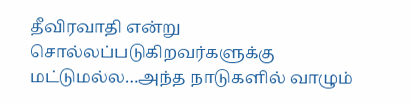தீவிரவாதி என்று சொல்லப்படுகிறவர்களுக்கு மட்டுமல்ல…அந்த நாடுகளில் வாழும்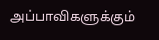அப்பாவிகளுக்கும்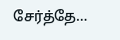சேர்த்தே…